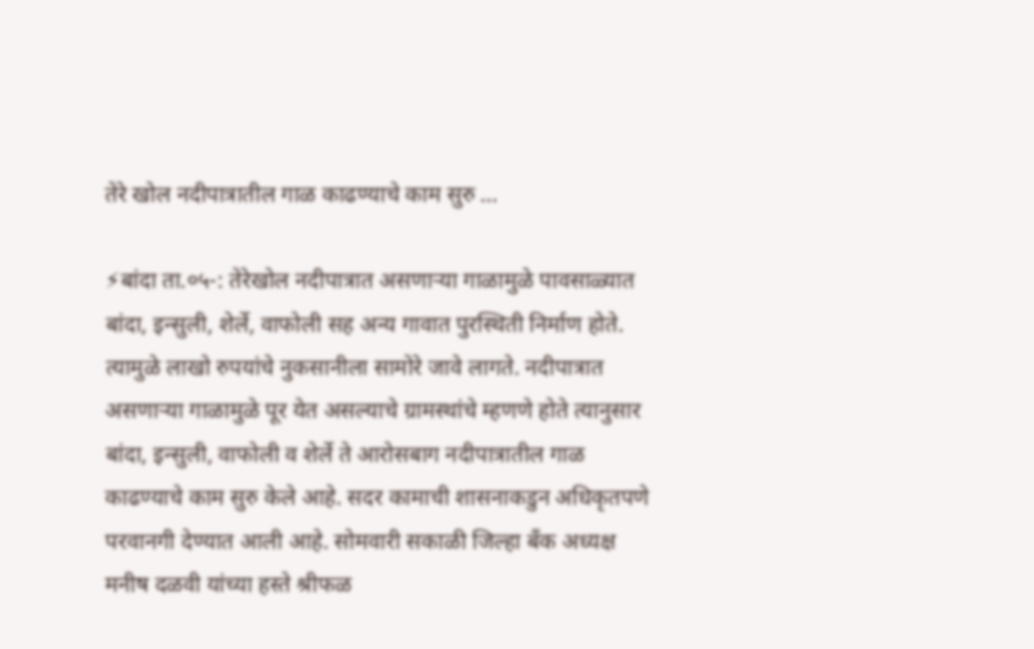तेरे खोल नदीपात्रातील गाळ काढण्याचे काम सुरु …

⚡बांदा ता.०५-: तेरेखोल नदीपात्रात असणाऱ्या गाळामुळे पावसाळ्यात बांदा, इन्सुली, शेर्ले, वाफोली सह अन्य गावात पुरस्थिती निर्माण होते. त्यामुळे लाखो रुपयांचे नुकसानीला सामोरे जावे लागते. नदीपात्रात असणाऱ्या गाळामुळे पूर येत असल्याचे ग्रामस्थांचे म्हणणे होते त्यानुसार बांदा, इन्सुली, वाफोली व शेर्ले ते आरोसबाग नदीपात्रातील गाळ काढण्याचे काम सुरु केले आहे. सदर कामाची शासनाकडुन अधिकृतपणे परवानगी देण्यात आली आहे. सोमवारी सकाळी जिल्हा बँक अध्यक्ष मनीष दळवी यांच्या हस्ते श्रीफळ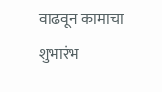वाढवून कामाचा शुभारंभ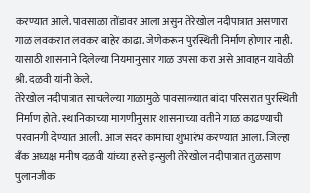करण्यात आले. पावसाळा तोंडावर आला असुन तेरेखोल नदीपात्रात असणारा गाळ लवकरात लवकर बाहेर काढा. जेणेकरून पुरस्थिती निर्माण होणार नाही. यासाठी शासनाने दिलेल्या नियमानुसार गाळ उपसा करा असे आवाहन यावेळी श्री. दळवी यांनी केले.
तेरेखोल नदीपात्रात साचलेल्या गाळामुळे पावसाळ्यात बांदा परिसरात पुरस्थिती निर्माण होते. स्थानिकाच्या मागणीनुसार शासनाच्या वतीने गाळ काढण्याची परवानगी देण्यात आली. आज सदर कामाचा शुभारंभ करण्यात आला. जिल्हा बँक अध्यक्ष मनीष दळवी यांच्या हस्ते इन्सुली तेरेखोल नदीपात्रात तुळसाण पुलानजीक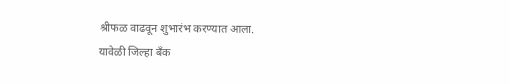श्रीफळ वाढवून शुभारंभ करण्यात आला.
यावेळी जिल्हा बँक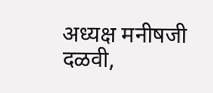अध्यक्ष मनीषजी दळवी,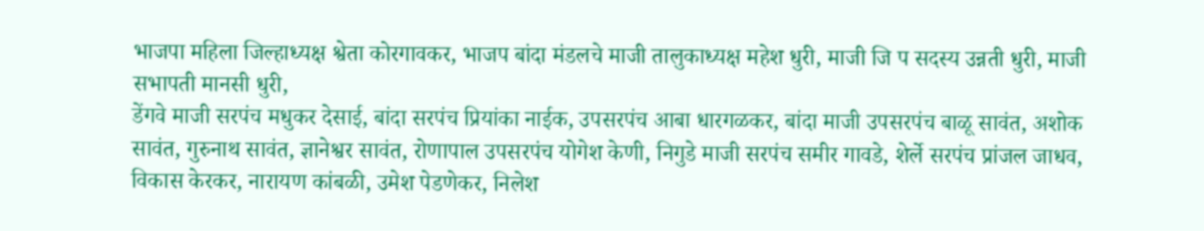भाजपा महिला जिल्हाध्यक्ष श्वेता कोरगावकर, भाजप बांदा मंडलचे माजी तालुकाध्यक्ष महेश धुरी, माजी जि प सदस्य उन्नती धुरी, माजी सभापती मानसी धुरी,
डेंगवे माजी सरपंच मधुकर देसाई, बांदा सरपंच प्रियांका नाईक, उपसरपंच आबा धारगळकर, बांदा माजी उपसरपंच बाळू सावंत, अशोक सावंत, गुरुनाथ सावंत, ज्ञानेश्वर सावंत, रोणापाल उपसरपंच योगेश केणी, निगुडे माजी सरपंच समीर गावडे, शेर्ले सरपंच प्रांजल जाधव, विकास केरकर, नारायण कांबळी, उमेश पेडणेकर, निलेश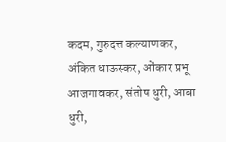कदम, गुरुदत्त कल्याणकर, अंकित धाऊस्कर, ओंकार प्रभू आजगावकर, संतोष धुरी, आबा धुरी,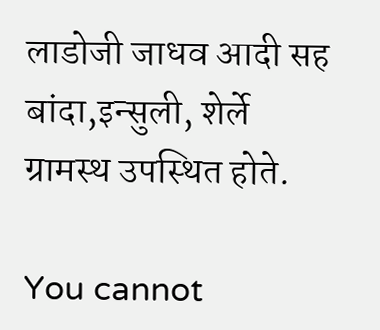लाडोजी जाधव आदी सह बांदा,इन्सुली, शेर्ले ग्रामस्थ उपस्थित होते.

You cannot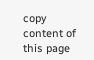copy content of this page